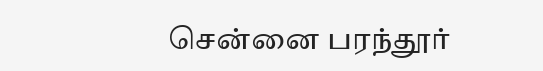சென்னை பரந்தூர்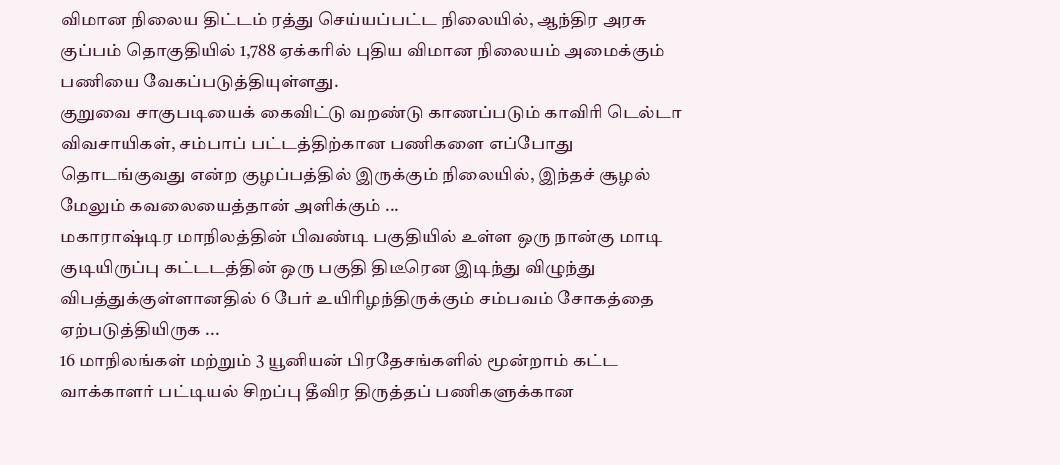விமான நிலைய திட்டம் ரத்து செய்யப்பட்ட நிலையில், ஆந்திர அரசு குப்பம் தொகுதியில் 1,788 ஏக்கரில் புதிய விமான நிலையம் அமைக்கும் பணியை வேகப்படுத்தியுள்ளது.
குறுவை சாகுபடியைக் கைவிட்டு வறண்டு காணப்படும் காவிரி டெல்டா விவசாயிகள், சம்பாப் பட்டத்திற்கான பணிகளை எப்போது தொடங்குவது என்ற குழப்பத்தில் இருக்கும் நிலையில், இந்தச் சூழல் மேலும் கவலையைத்தான் அளிக்கும் ...
மகாராஷ்டிர மாநிலத்தின் பிவண்டி பகுதியில் உள்ள ஒரு நான்கு மாடி குடியிருப்பு கட்டடத்தின் ஒரு பகுதி திடீரென இடிந்து விழுந்து விபத்துக்குள்ளானதில் 6 பேர் உயிரிழந்திருக்கும் சம்பவம் சோகத்தை ஏற்படுத்தியிருக ...
16 மாநிலங்கள் மற்றும் 3 யூனியன் பிரதேசங்களில் மூன்றாம் கட்ட வாக்காளர் பட்டியல் சிறப்பு தீவிர திருத்தப் பணிகளுக்கான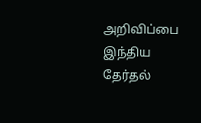அறிவிப்பை இந்திய தேர்தல்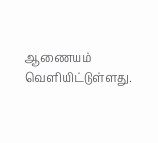ஆணையம் வெளியிட்டுள்ளது.